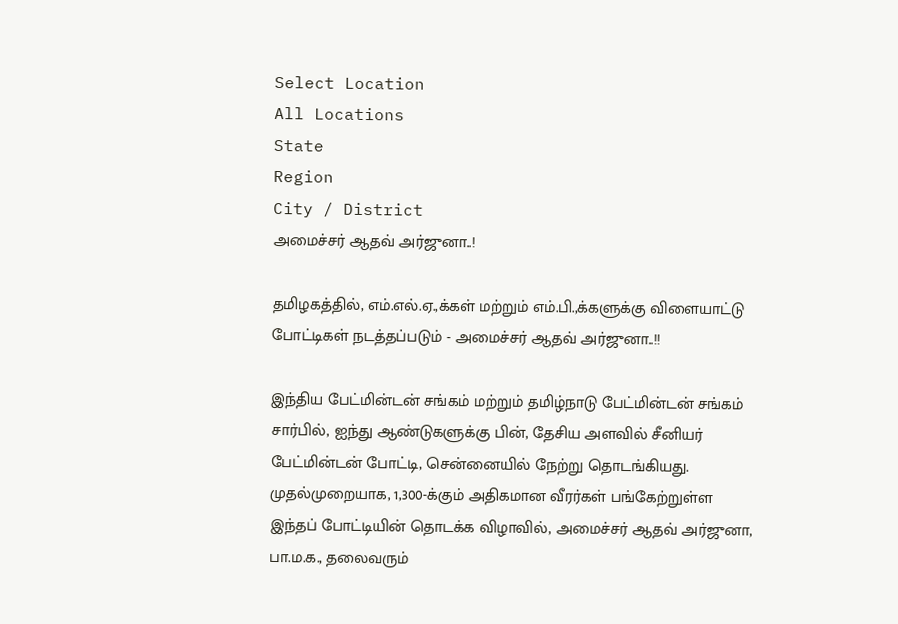Select Location
All Locations
State
Region
City / District
அமைச்சர் ஆதவ் அர்ஜுனா..!

தமிழகத்தில், எம்.எல்.ஏ.,க்கள் மற்றும் எம்.பி.,க்களுக்கு விளையாட்டு போட்டிகள் நடத்தப்படும் - அமைச்சர் ஆதவ் அர்ஜுனா..!!

இந்திய பேட்மின்டன் சங்கம் மற்றும் தமிழ்நாடு பேட்மின்டன் சங்கம் சார்பில், ஐந்து ஆண்டுகளுக்கு பின், தேசிய அளவில் சீனியர் பேட்மின்டன் போட்டி, சென்னையில் நேற்று தொடங்கியது. முதல்முறையாக, 1,300-க்கும் அதிகமான வீரர்கள் பங்கேற்றுள்ள இந்தப் போட்டியின் தொடக்க விழாவில், அமைச்சர் ஆதவ் அர்ஜுனா, பா.ம.க., தலைவரும்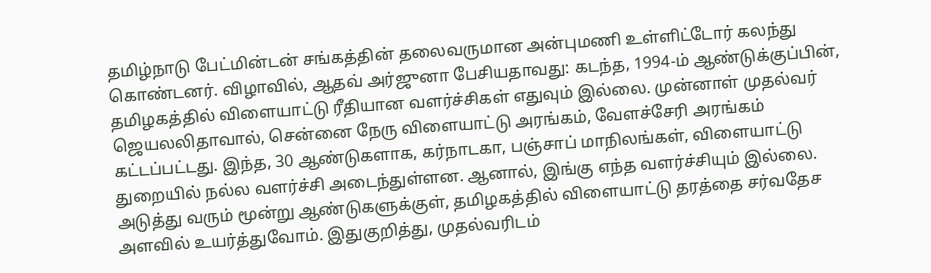தமிழ்நாடு பேட்மின்டன் சங்கத்தின் தலைவருமான அன்புமணி உள்ளிட்டோர் கலந்து கொண்டனர். விழாவில், ஆதவ் அர்ஜுனா பேசியதாவது: கடந்த, 1994-ம் ஆண்டுக்குப்பின், தமிழகத்தில் விளையாட்டு ரீதியான வளர்ச்சிகள் எதுவும் இல்லை. முன்னாள் முதல்வர் ஜெயலலிதாவால், சென்னை நேரு விளையாட்டு அரங்கம், வேளச்சேரி அரங்கம் கட்டப்பட்டது. இந்த, 30 ஆண்டுகளாக, கர்நாடகா, பஞ்சாப் மாநிலங்கள், விளையாட்டு துறையில் நல்ல வளர்ச்சி அடைந்துள்ளன. ஆனால், இங்கு எந்த வளர்ச்சியும் இல்லை. அடுத்து வரும் மூன்று ஆண்டுகளுக்குள், தமிழகத்தில் விளையாட்டு தரத்தை சர்வதேச அளவில் உயர்த்துவோம். இதுகுறித்து, முதல்வரிடம்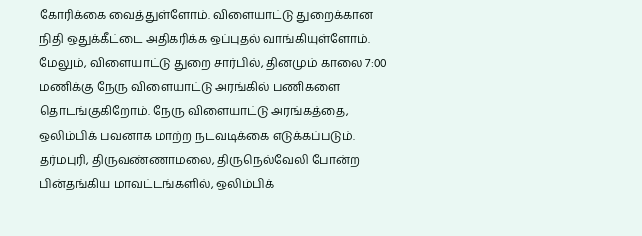கோரிக்கை வைத்துள்ளோம். விளையாட்டு துறைக்கான நிதி ஒதுக்கீட்டை அதிகரிக்க ஒப்புதல் வாங்கியுள்ளோம். மேலும், விளையாட்டு துறை சார்பில், தினமும் காலை 7:00 மணிக்கு நேரு விளையாட்டு அரங்கில் பணிகளை தொடங்குகிறோம். நேரு விளையாட்டு அரங்கத்தை, ஒலிம்பிக் பவனாக மாற்ற நடவடிக்கை எடுக்கப்படும். தர்மபுரி, திருவண்ணாமலை, திருநெல்வேலி போன்ற பின்தங்கிய மாவட்டங்களில், ஒலிம்பிக்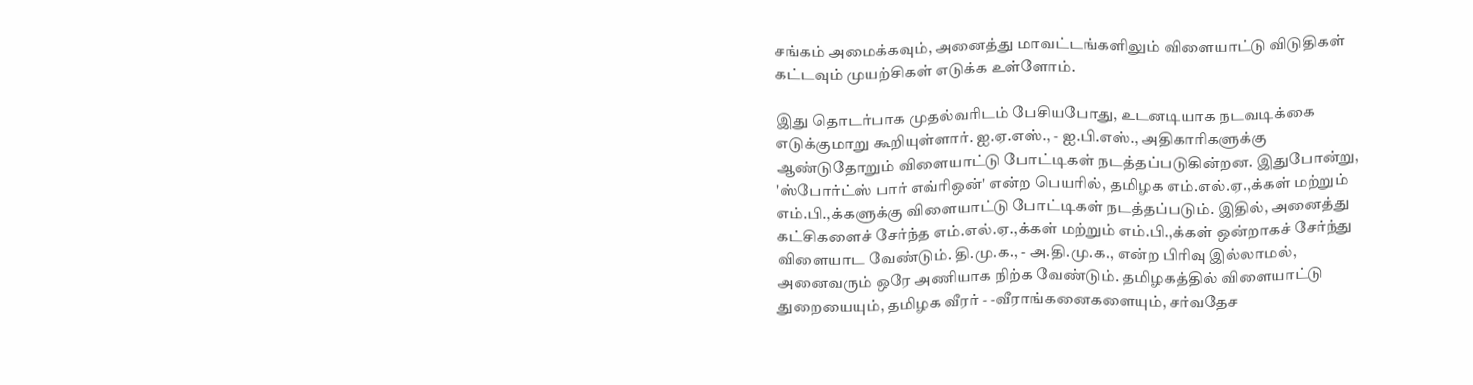சங்கம் அமைக்கவும், அனைத்து மாவட்டங்களிலும் விளையாட்டு விடுதிகள் கட்டவும் முயற்சிகள் எடுக்க உள்ளோம்.

இது தொடர்பாக முதல்வரிடம் பேசியபோது, உடனடியாக நடவடிக்கை எடுக்குமாறு கூறியுள்ளார். ஐ.ஏ.எஸ்., - ஐ.பி.எஸ்., அதிகாரிகளுக்கு ஆண்டுதோறும் விளையாட்டு போட்டிகள் நடத்தப்படுகின்றன. இதுபோன்று, 'ஸ்போர்ட்ஸ் பார் எவ்ரிஒன்' என்ற பெயரில், தமிழக எம்.எல்.ஏ.,க்கள் மற்றும் எம்.பி.,க்களுக்கு விளையாட்டு போட்டிகள் நடத்தப்படும். இதில், அனைத்து கட்சிகளைச் சேர்ந்த எம்.எல்.ஏ.,க்கள் மற்றும் எம்.பி.,க்கள் ஒன்றாகச் சேர்ந்து விளையாட வேண்டும். தி.மு.க., - அ.தி.மு.க., என்ற பிரிவு இல்லாமல், அனைவரும் ஒரே அணியாக நிற்க வேண்டும். தமிழகத்தில் விளையாட்டு துறையையும், தமிழக வீரர் - -வீராங்கனைகளையும், சர்வதேச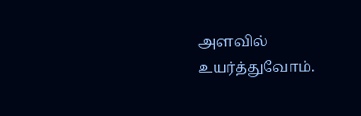அளவில் உயர்த்துவோம்.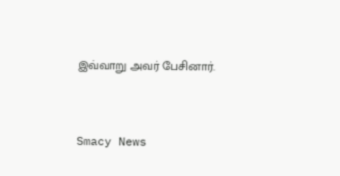இவ்வாறு அவர் பேசினார்.


Smacy News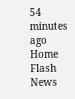54 minutes ago
Home Flash News